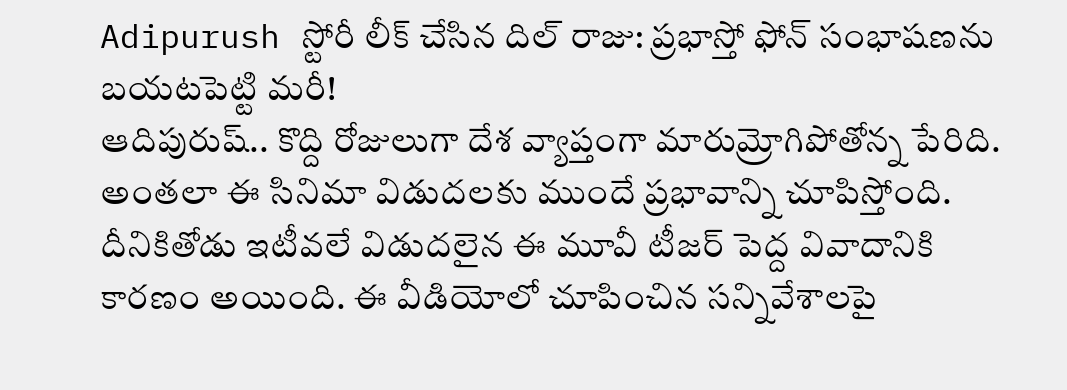Adipurush స్టోరీ లీక్ చేసిన దిల్ రాజు: ప్రభాస్తో ఫోన్ సంభాషణను బయటపెట్టి మరీ!
ఆదిపురుష్.. కొద్ది రోజులుగా దేశ వ్యాప్తంగా మారుమ్రోగిపోతోన్న పేరిది. అంతలా ఈ సినిమా విడుదలకు ముందే ప్రభావాన్ని చూపిస్తోంది. దీనికితోడు ఇటీవలే విడుదలైన ఈ మూవీ టీజర్ పెద్ద వివాదానికి కారణం అయింది. ఈ వీడియోలో చూపించిన సన్నివేశాలపై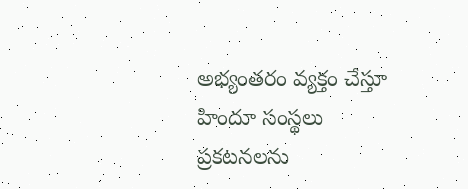అభ్యంతరం వ్యక్తం చేస్తూ హిందూ సంస్థలు ప్రకటనలను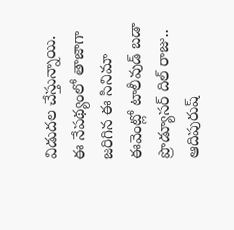విడుదల చేస్తున్నాయి. ఈ నేపథ్యంలో తాజాగా జరిగిన ఈ సినిమా ఈవెంట్లో టాలీవుడ్ బడా ప్రొడ్యూసర్ దిల్ రాజు.. ఆదిపురుష్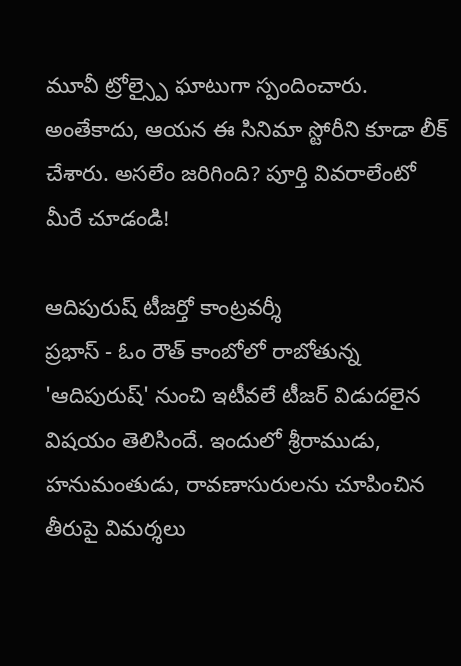మూవీ ట్రోల్స్పై ఘాటుగా స్పందించారు. అంతేకాదు, ఆయన ఈ సినిమా స్టోరీని కూడా లీక్ చేశారు. అసలేం జరిగింది? పూర్తి వివరాలేంటో మీరే చూడండి!

ఆదిపురుష్ టీజర్తో కాంట్రవర్శీ
ప్రభాస్ - ఓం రౌత్ కాంబోలో రాబోతున్న 'ఆదిపురుష్' నుంచి ఇటీవలే టీజర్ విడుదలైన విషయం తెలిసిందే. ఇందులో శ్రీరాముడు, హనుమంతుడు, రావణాసురులను చూపించిన తీరుపై విమర్శలు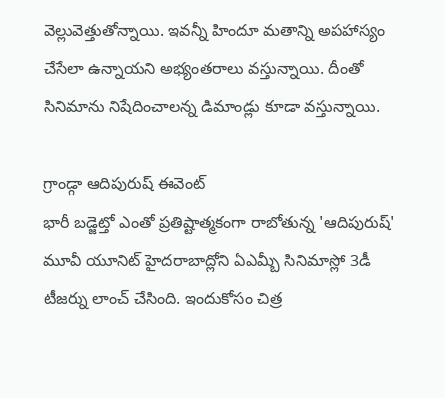వెల్లువెత్తుతోన్నాయి. ఇవన్నీ హిందూ మతాన్ని అపహాస్యం చేసేలా ఉన్నాయని అభ్యంతరాలు వస్తున్నాయి. దీంతో సినిమాను నిషేదించాలన్న డిమాండ్లు కూడా వస్తున్నాయి.

గ్రాండ్గా ఆదిపురుష్ ఈవెంట్
భారీ బడ్జెట్తో ఎంతో ప్రతిష్టాత్మకంగా రాబోతున్న 'ఆదిపురుష్' మూవీ యూనిట్ హైదరాబాద్లోని ఏఎమ్బీ సినిమాస్లో 3డీ టీజర్ను లాంచ్ చేసింది. ఇందుకోసం చిత్ర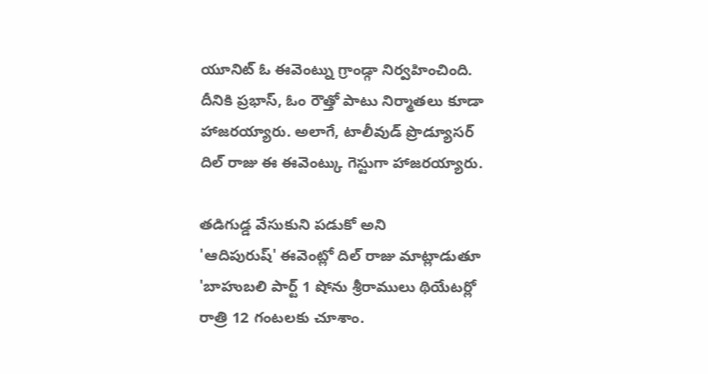యూనిట్ ఓ ఈవెంట్ను గ్రాండ్గా నిర్వహించింది. దీనికి ప్రభాస్, ఓం రౌత్తో పాటు నిర్మాతలు కూడా హాజరయ్యారు. అలాగే, టాలీవుడ్ ప్రొడ్యూసర్ దిల్ రాజు ఈ ఈవెంట్కు గెస్టుగా హాజరయ్యారు.

తడిగుడ్డ వేసుకుని పడుకో అని
'ఆదిపురుష్' ఈవెంట్లో దిల్ రాజు మాట్లాడుతూ 'బాహుబలి పార్ట్ 1 షోను శ్రీరాములు థియేటర్లో రాత్రి 12 గంటలకు చూశాం.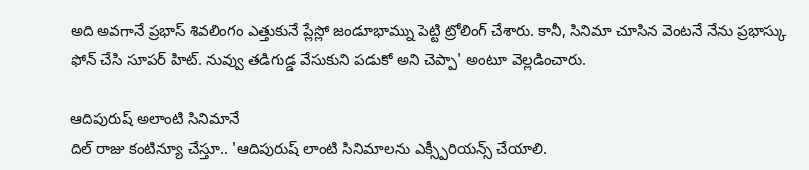అది అవగానే ప్రభాస్ శివలింగం ఎత్తుకునే ప్లేస్లో జండూభామ్ను పెట్టి ట్రోలింగ్ చేశారు. కానీ, సినిమా చూసిన వెంటనే నేను ప్రభాస్కు ఫోన్ చేసి సూపర్ హిట్. నువ్వు తడిగుడ్డ వేసుకుని పడుకో అని చెప్పా' అంటూ వెల్లడించారు.

ఆదిపురుష్ అలాంటి సినిమానే
దిల్ రాజు కంటిన్యూ చేస్తూ.. 'ఆదిపురుష్ లాంటి సినిమాలను ఎక్స్పీరియన్స్ చేయాలి.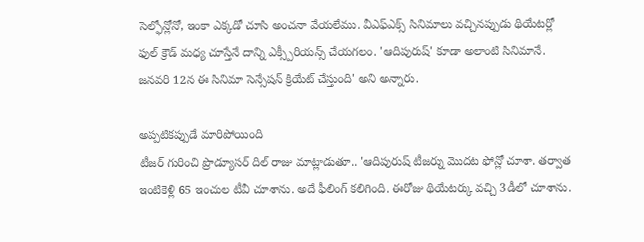సెల్ఫోన్లోనో, ఇంకా ఎక్కడో చూసి అంచనా వేయలేము. వీఎఫ్ఎక్స్ సినిమాలు వచ్చినప్పుడు థియేటర్లో ఫుల్ క్రౌడ్ మధ్య చూస్తేనే దాన్ని ఎక్స్పీరియన్స్ చేయగలం. 'ఆదిపురుష్' కూడా అలాంటి సినిమానే. జనవరి 12న ఈ సినిమా సెన్సేషన్ క్రియేట్ చేస్తుంది' అని అన్నారు.

అప్పటికప్పుడే మారిపోయింది
టీజర్ గురించి ప్రొడ్యూసర్ దిల్ రాజు మాట్లాడుతూ.. 'ఆదిపురుష్ టీజర్ను మొదట ఫోన్లో చూశా. తర్వాత ఇంటికెళ్లి 65 ఇంచుల టీవీ చూశాను. అదే ఫీలింగ్ కలిగింది. ఈరోజు థియేటర్కు వచ్చి 3డీలో చూశాను.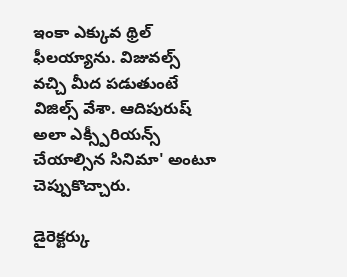ఇంకా ఎక్కువ థ్రిల్ ఫీలయ్యాను. విజువల్స్ వచ్చి మీద పడుతుంటే విజిల్స్ వేశా. ఆదిపురుష్ అలా ఎక్స్పీరియన్స్ చేయాల్సిన సినిమా' అంటూ చెప్పుకొచ్చారు.

డైరెక్టర్కు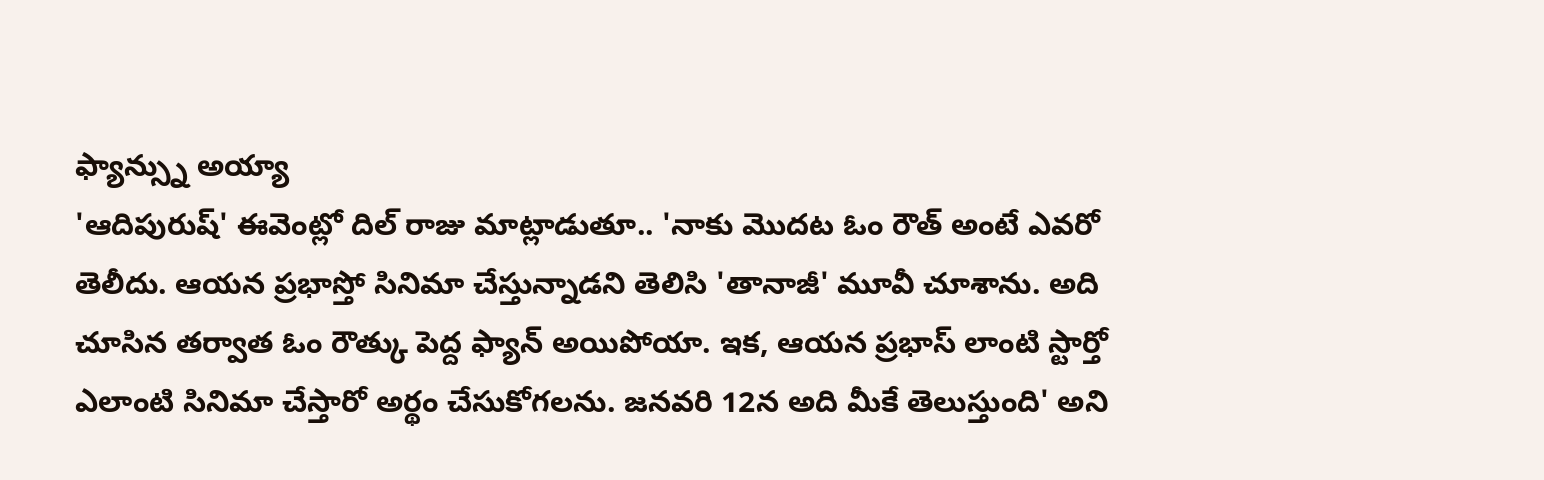ఫ్యాన్స్ను అయ్యా
'ఆదిపురుష్' ఈవెంట్లో దిల్ రాజు మాట్లాడుతూ.. 'నాకు మొదట ఓం రౌత్ అంటే ఎవరో తెలీదు. ఆయన ప్రభాస్తో సినిమా చేస్తున్నాడని తెలిసి 'తానాజీ' మూవీ చూశాను. అది చూసిన తర్వాత ఓం రౌత్కు పెద్ద ఫ్యాన్ అయిపోయా. ఇక, ఆయన ప్రభాస్ లాంటి స్టార్తో ఎలాంటి సినిమా చేస్తారో అర్థం చేసుకోగలను. జనవరి 12న అది మీకే తెలుస్తుంది' అని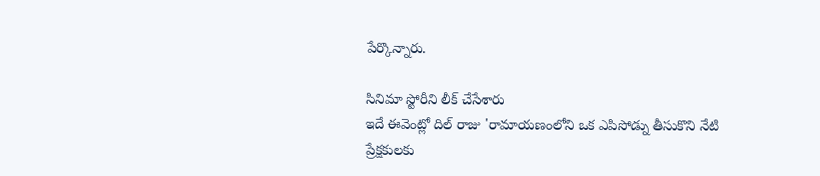పేర్కొన్నారు.

సినిమా స్టోరీని లీక్ చేసేశారు
ఇదే ఈవెంట్లో దిల్ రాజు 'రామాయణంలోని ఒక ఎపిసోడ్ను తీసుకొని నేటి ప్రేక్షకులకు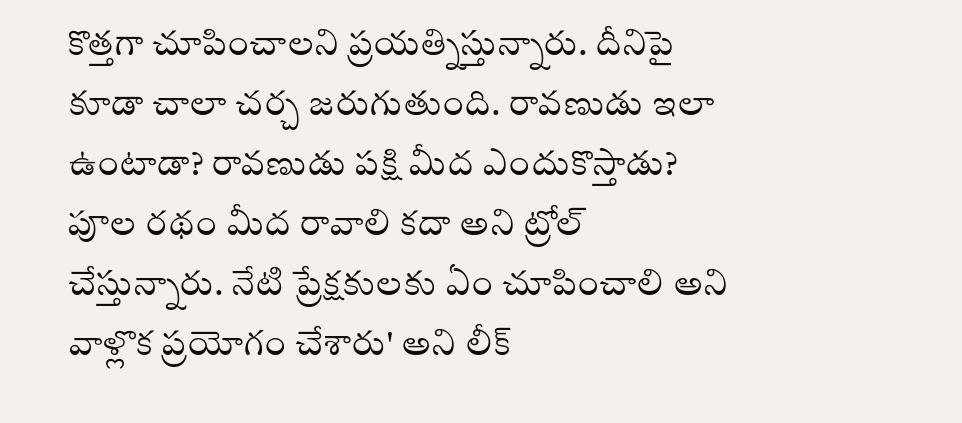కొత్తగా చూపించాలని ప్రయత్నిస్తున్నారు. దీనిపై కూడా చాలా చర్చ జరుగుతుంది. రావణుడు ఇలా ఉంటాడా? రావణుడు పక్షి మీద ఎందుకొస్తాడు? పూల రథం మీద రావాలి కదా అని ట్రోల్ చేస్తున్నారు. నేటి ప్రేక్షకులకు ఏం చూపించాలి అని వాళ్లొక ప్రయోగం చేశారు' అని లీక్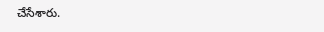చేసేశారు.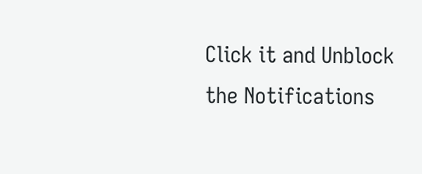Click it and Unblock the Notifications